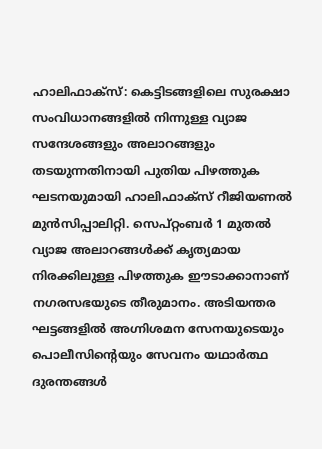ഹാലിഫാക്സ്: കെട്ടിടങ്ങളിലെ സുരക്ഷാ സംവിധാനങ്ങളിൽ നിന്നുള്ള വ്യാജ സന്ദേശങ്ങളും അലാറങ്ങളും തടയുന്നതിനായി പുതിയ പിഴത്തുക ഘടനയുമായി ഹാലിഫാക്സ് റീജിയണൽ മുൻസിപ്പാലിറ്റി. സെപ്റ്റംബർ 1 മുതൽ വ്യാജ അലാറങ്ങൾക്ക് കൃത്യമായ നിരക്കിലുള്ള പിഴത്തുക ഈടാക്കാനാണ് നഗരസഭയുടെ തീരുമാനം. അടിയന്തര ഘട്ടങ്ങളിൽ അഗ്നിശമന സേനയുടെയും പൊലീസിന്റെയും സേവനം യഥാർത്ഥ ദുരന്തങ്ങൾ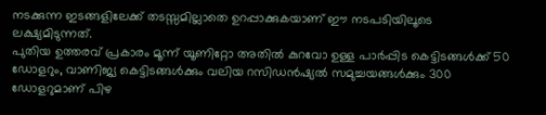നടക്കുന്ന ഇടങ്ങളിലേക്ക് തടസ്സമില്ലാതെ ഉറപ്പാക്കുകയാണ് ഈ നടപടിയിലൂടെ ലക്ഷ്യമിടുന്നത്.
പുതിയ ഉത്തരവ് പ്രകാരം മൂന്ന് യൂണിറ്റോ അതിൽ കുറവോ ഉള്ള പാർപ്പിട കെട്ടിടങ്ങൾക്ക് 50 ഡോളറും, വാണിജ്യ കെട്ടിടങ്ങൾക്കും വലിയ റസിഡൻഷ്യൽ സമുച്ചയങ്ങൾക്കും 300 ഡോളറുമാണ് പിഴ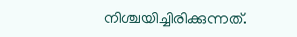നിശ്ചയിച്ചിരിക്കുന്നത്.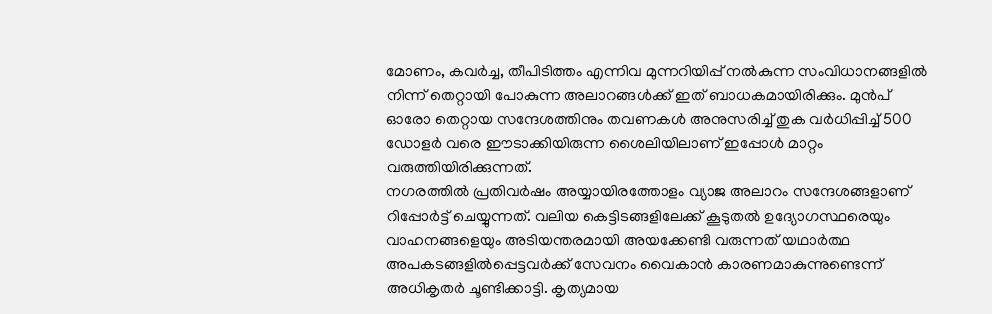മോണം, കവർച്ച, തീപിടിത്തം എന്നിവ മുന്നറിയിപ്പ് നൽകുന്ന സംവിധാനങ്ങളിൽ നിന്ന് തെറ്റായി പോകുന്ന അലാറങ്ങൾക്ക് ഇത് ബാധകമായിരിക്കും. മുൻപ് ഓരോ തെറ്റായ സന്ദേശത്തിനും തവണകൾ അനുസരിച്ച് തുക വർധിപ്പിച്ച് 500 ഡോളർ വരെ ഈടാക്കിയിരുന്ന ശൈലിയിലാണ് ഇപ്പോൾ മാറ്റം വരുത്തിയിരിക്കുന്നത്.
നഗരത്തിൽ പ്രതിവർഷം അയ്യായിരത്തോളം വ്യാജ അലാറം സന്ദേശങ്ങളാണ് റിപ്പോർട്ട് ചെയ്യുന്നത്. വലിയ കെട്ടിടങ്ങളിലേക്ക് കൂടുതൽ ഉദ്യോഗസ്ഥരെയും വാഹനങ്ങളെയും അടിയന്തരമായി അയക്കേണ്ടി വരുന്നത് യഥാർത്ഥ അപകടങ്ങളിൽപ്പെട്ടവർക്ക് സേവനം വൈകാൻ കാരണമാകുന്നുണ്ടെന്ന് അധികൃതർ ചൂണ്ടിക്കാട്ടി. കൃത്യമായ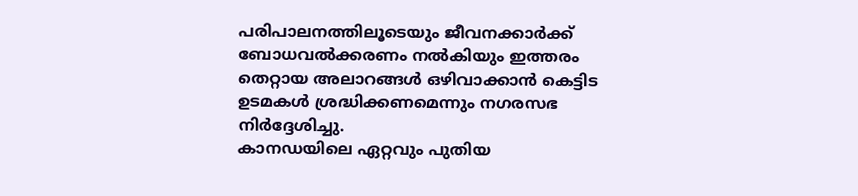പരിപാലനത്തിലൂടെയും ജീവനക്കാർക്ക് ബോധവൽക്കരണം നൽകിയും ഇത്തരം തെറ്റായ അലാറങ്ങൾ ഒഴിവാക്കാൻ കെട്ടിട ഉടമകൾ ശ്രദ്ധിക്കണമെന്നും നഗരസഭ നിർദ്ദേശിച്ചു.
കാനഡയിലെ ഏറ്റവും പുതിയ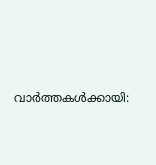വാർത്തകൾക്കായി: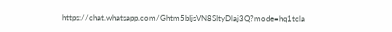https://chat.whatsapp.com/Ghtm5bIjsVN8SItyDlaj3Q?mode=hq1tcla